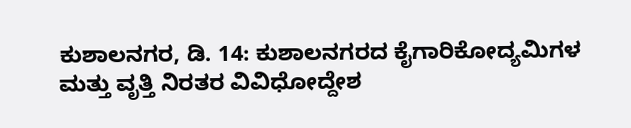ಕುಶಾಲನಗರ, ಡಿ. 14: ಕುಶಾಲನಗರದ ಕೈಗಾರಿಕೋದ್ಯಮಿಗಳ ಮತ್ತು ವೃತ್ತಿ ನಿರತರ ವಿವಿಧೋದ್ದೇಶ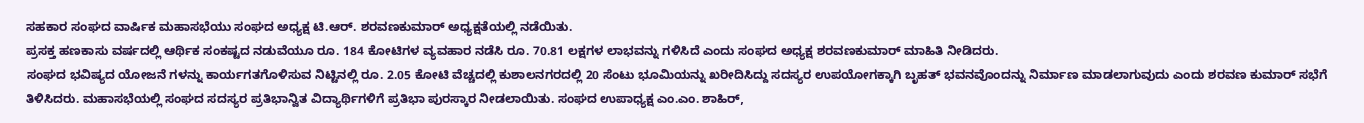ಸಹಕಾರ ಸಂಘದ ವಾರ್ಷಿಕ ಮಹಾಸಭೆಯು ಸಂಘದ ಅಧ್ಯಕ್ಷ ಟಿ.ಆರ್. ಶರವಣಕುಮಾರ್ ಅಧ್ಯಕ್ಷತೆಯಲ್ಲಿ ನಡೆಯಿತು.
ಪ್ರಸಕ್ತ ಹಣಕಾಸು ವರ್ಷದಲ್ಲಿ ಆರ್ಥಿಕ ಸಂಕಷ್ಟದ ನಡುವೆಯೂ ರೂ. 184 ಕೋಟಿಗಳ ವ್ಯವಹಾರ ನಡೆಸಿ ರೂ. 70.81 ಲಕ್ಷಗಳ ಲಾಭವನ್ನು ಗಳಿಸಿದೆ ಎಂದು ಸಂಘದ ಅಧ್ಯಕ್ಷ ಶರವಣಕುಮಾರ್ ಮಾಹಿತಿ ನೀಡಿದರು.
ಸಂಘದ ಭವಿಷ್ಯದ ಯೋಜನೆ ಗಳನ್ನು ಕಾರ್ಯಗತಗೊಳಿಸುವ ನಿಟ್ಟಿನಲ್ಲಿ ರೂ. 2.05 ಕೋಟಿ ವೆಚ್ಚದಲ್ಲಿ ಕುಶಾಲನಗರದಲ್ಲಿ 20 ಸೆಂಟು ಭೂಮಿಯನ್ನು ಖರೀದಿಸಿದ್ದು ಸದಸ್ಯರ ಉಪಯೋಗಕ್ಕಾಗಿ ಬೃಹತ್ ಭವನವೊಂದನ್ನು ನಿರ್ಮಾಣ ಮಾಡಲಾಗುವುದು ಎಂದು ಶರವಣ ಕುಮಾರ್ ಸಭೆಗೆ ತಿಳಿಸಿದರು. ಮಹಾಸಭೆಯಲ್ಲಿ ಸಂಘದ ಸದಸ್ಯರ ಪ್ರತಿಭಾನ್ವಿತ ವಿದ್ಯಾರ್ಥಿಗಳಿಗೆ ಪ್ರತಿಭಾ ಪುರಸ್ಕಾರ ನೀಡಲಾಯಿತು. ಸಂಘದ ಉಪಾಧ್ಯಕ್ಷ ಎಂ.ಎಂ. ಶಾಹಿರ್,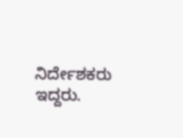ನಿರ್ದೇಶಕರು ಇದ್ದರು.